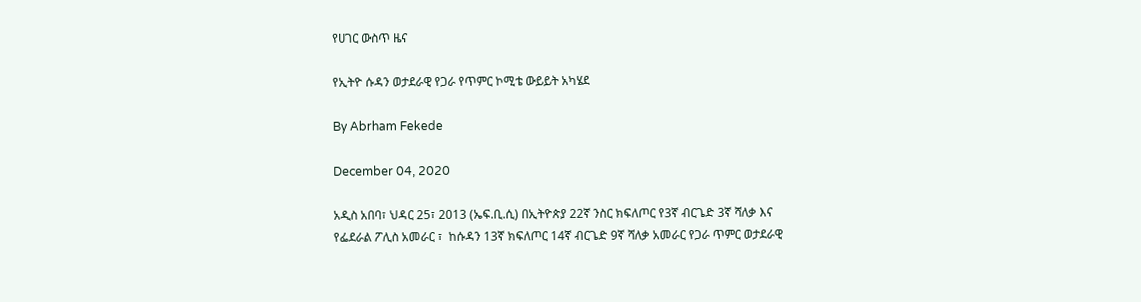የሀገር ውስጥ ዜና

የኢትዮ ሱዳን ወታደራዊ የጋራ የጥምር ኮሚቴ ውይይት አካሄደ

By Abrham Fekede

December 04, 2020

አዲስ አበባ፣ ህዳር 25፣ 2013 (ኤፍ.ቢ.ሲ) በኢትዮጵያ 22ኛ ንስር ክፍለጦር የ3ኛ ብርጌድ 3ኛ ሻለቃ እና የፌደራል ፖሊስ አመራር ፣  ከሱዳን 13ኛ ክፍለጦር 14ኛ ብርጌድ 9ኛ ሻለቃ አመራር የጋራ ጥምር ወታደራዊ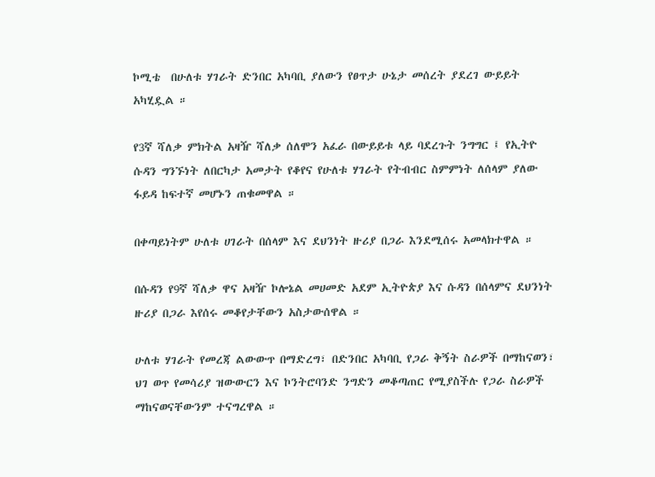ኮሚቴ  በሁለቱ ሃገራት ድንበር አካባቢ ያለውን የፀጥታ ሁኔታ መሰረት ያደረገ ውይይት አካሂዷል ።

የ3ኛ ሻለቃ ምክትል አዛዥ ሻለቃ ሰለሞን አፈራ በውይይቱ ላይ ባደረጉት ንግግር ፤ የኢትዮ ሱዳን ግንኙነት ለበርካታ አመታት የቆየና የሁለቱ ሃገራት የትብብር ስምምነት ለሰላም ያለው ፋይዳ ከፍተኛ መሆኑን ጠቁመዋል ።

በቀጣይነትም ሁለቱ ሀገራት በሰላም እና ደህንነት ዙሪያ በጋራ እንደሚሰሩ አመላክተዋል ።

በሱዳን የ9ኛ ሻለቃ ዋና አዛዥ ኮሎኔል መሀመድ አደም ኢትዮጵያ እና ሱዳን በሰላምና ደህንነት ዙሪያ በጋራ እየሰሩ መቆየታቸውን አስታውሰዋል ።

ሁለቱ ሃገራት የመረጃ ልውውጥ በማድረግ፣ በድንበር አካባቢ የጋራ ቅኝት ስራዎች በማከናወን፣ ህገ ወጥ የመሳሪያ ዝውውርን እና ኮንትሮባንድ ንግድን መቆጣጠር የሚያስችሉ የጋራ ስራዎች ማከናወናቸውንም ተናግረዋል ።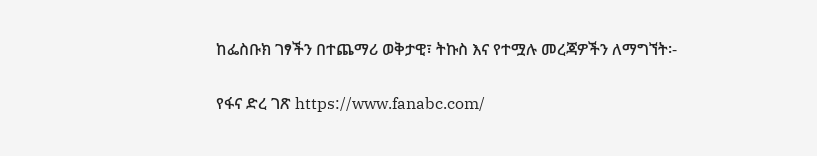ከፌስቡክ ገፃችን በተጨማሪ ወቅታዊ፣ ትኩስ እና የተሟሉ መረጃዎችን ለማግኘት፡-

የፋና ድረ ገጽ https://www.fanabc.com/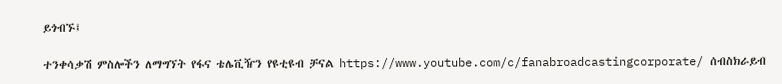ይጎብኙ፤

ተንቀሳቃሽ ምስሎችን ለማግኘት የፋና ቴሌቪዥን የዩቲዩብ ቻናል https://www.youtube.com/c/fanabroadcastingcorporate/ ሰብስክራይብ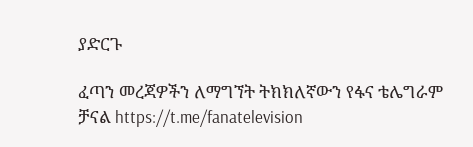ያድርጉ

ፈጣን መረጃዎችን ለማግኘት ትክክለኛውን የፋና ቴሌግራም ቻናል https://t.me/fanatelevision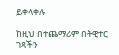ይቀላቀሉ

ከዚህ በተጨማሪም በትዊተር ገጻችን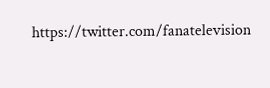https://twitter.com/fanatelevision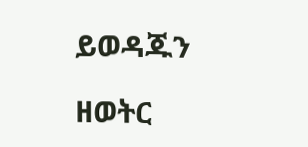ይወዳጁን

ዘወትር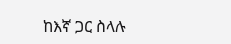ከእኛ ጋር ስላሉ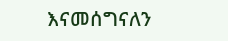እናመሰግናለን